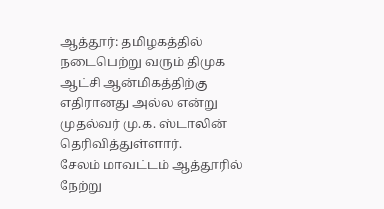ஆத்தூர்: தமிழகத்தில் நடைபெற்று வரும் திமுக ஆட்சி ஆன்மிகத்திற்கு எதிரானது அல்ல என்று முதல்வர் மு.க. ஸ்டாலின் தெரிவித்துள்ளார்.
சேலம் மாவட்டம் ஆத்தூரில் நேற்று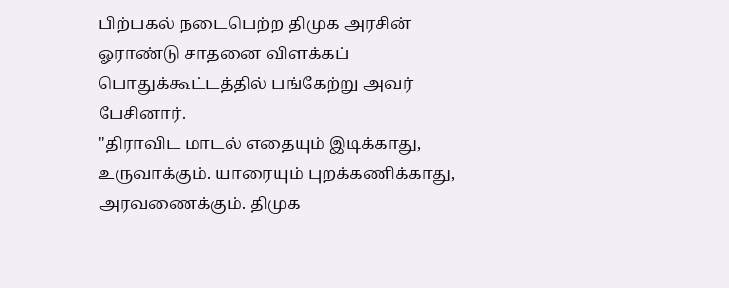பிற்பகல் நடைபெற்ற திமுக அரசின் ஓராண்டு சாதனை விளக்கப் பொதுக்கூட்டத்தில் பங்கேற்று அவர் பேசினார்.
"திராவிட மாடல் எதையும் இடிக்காது, உருவாக்கும். யாரையும் புறக்கணிக்காது, அரவணைக்கும். திமுக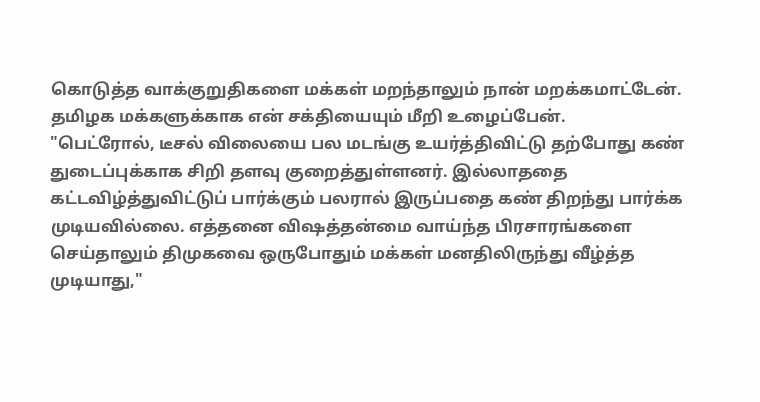கொடுத்த வாக்குறுதிகளை மக்கள் மறந்தாலும் நான் மறக்கமாட்டேன். தமிழக மக்களுக்காக என் சக்தியையும் மீறி உழைப்பேன்.
"பெட்ரோல், டீசல் விலையை பல மடங்கு உயர்த்திவிட்டு தற்போது கண் துடைப்புக்காக சிறி தளவு குறைத்துள்ளனர். இல்லாததை கட்டவிழ்த்துவிட்டுப் பார்க்கும் பலரால் இருப்பதை கண் திறந்து பார்க்க முடியவில்லை. எத்தனை விஷத்தன்மை வாய்ந்த பிரசாரங்களை செய்தாலும் திமுகவை ஒருபோதும் மக்கள் மனதிலிருந்து வீழ்த்த முடியாது,"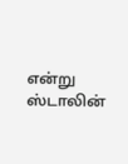என்று ஸ்டாலின்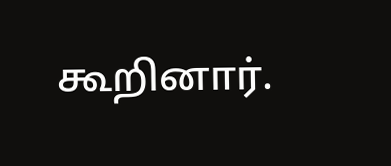கூறினார்.